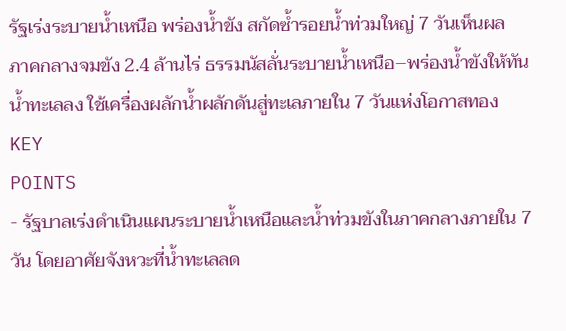รัฐเร่งระบายน้ำเหนือ พร่องน้ำขัง สกัดซ้ำรอยน้ำท่วมใหญ่ 7 วันเห็นผล
ภาคกลางจมขัง 2.4 ล้านไร่ ธรรมนัสลั่นระบายน้ำเหนือ–พร่องน้ำขังให้ทันน้ำทะเลลง ใช้เครื่องผลักน้ำผลักดันสู่ทะเลภายใน 7 วันแห่งโอกาสทอง
KEY
POINTS
- รัฐบาลเร่งดำเนินแผนระบายน้ำเหนือและน้ำท่วมขังในภาคกลางภายใน 7 วัน โดยอาศัยจังหวะที่น้ำทะเลลด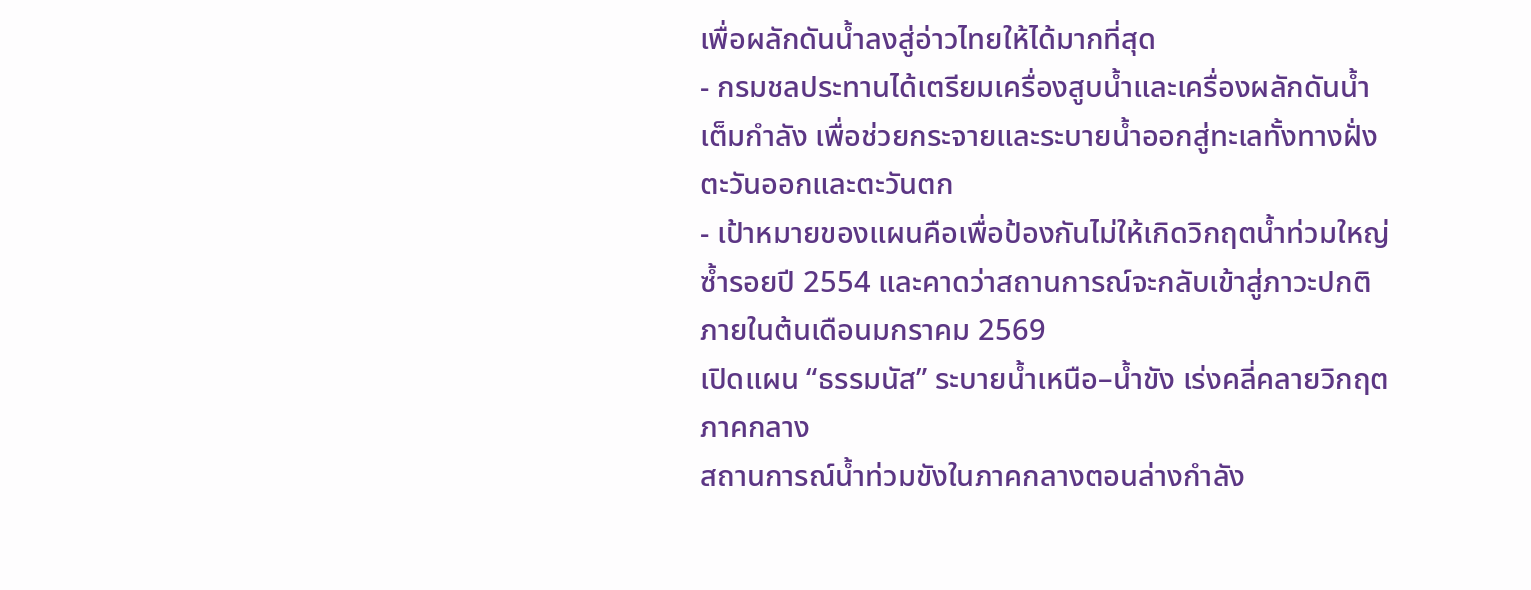เพื่อผลักดันน้ำลงสู่อ่าวไทยให้ได้มากที่สุด
- กรมชลประทานได้เตรียมเครื่องสูบน้ำและเครื่องผลักดันน้ำเต็มกำลัง เพื่อช่วยกระจายและระบายน้ำออกสู่ทะเลทั้งทางฝั่งตะวันออกและตะวันตก
- เป้าหมายของแผนคือเพื่อป้องกันไม่ให้เกิดวิกฤตน้ำท่วมใหญ่ซ้ำรอยปี 2554 และคาดว่าสถานการณ์จะกลับเข้าสู่ภาวะปกติภายในต้นเดือนมกราคม 2569
เปิดแผน “ธรรมนัส” ระบายน้ำเหนือ–น้ำขัง เร่งคลี่คลายวิกฤตภาคกลาง
สถานการณ์น้ำท่วมขังในภาคกลางตอนล่างกำลัง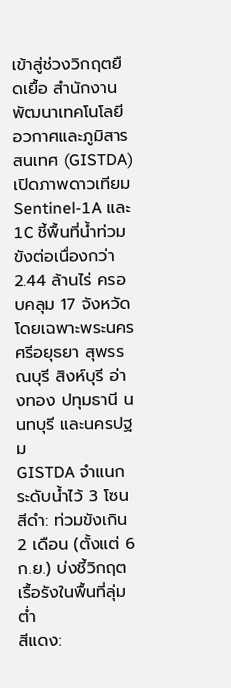เข้าสู่ช่วงวิกฤตยืดเยื้อ สำนักงานพัฒนาเทคโนโลยีอวกาศและภูมิสารสนเทศ (GISTDA) เปิดภาพดาวเทียม Sentinel-1A และ 1C ชี้พื้นที่น้ำท่วมขังต่อเนื่องกว่า 2.44 ล้านไร่ ครอบคลุม 17 จังหวัด โดยเฉพาะพระนครศรีอยุธยา สุพรรณบุรี สิงห์บุรี อ่างทอง ปทุมธานี นนทบุรี และนครปฐม
GISTDA จำแนกระดับน้ำไว้ 3 โซน
สีดำ: ท่วมขังเกิน 2 เดือน (ตั้งแต่ 6 ก.ย.) บ่งชี้วิกฤตเรื้อรังในพื้นที่ลุ่มต่ำ
สีแดง: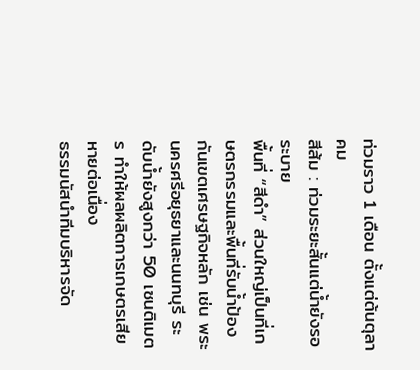ท่วมราว 1 เดือน ตั้งแต่ต้นตุลาคม
สีส้ม : ท่วมระยะสั้นแต่น้ำยังรอระบาย
พื้นที่ “สีดำ” ส่วนใหญ่เป็นที่เกษตรกรรมและพื้นที่รับน้ำป้องกันเขตเศรษฐกิจหลัก เช่น พระนครศรีอยุธยาและนนทบุรี ระดับน้ำยังสูงกว่า 50 เซนติเมตร ทำให้ผลผลิตการเกษตรเสียหายต่อเนื่อง
ธรรมนัสนำทีมบริหารจัด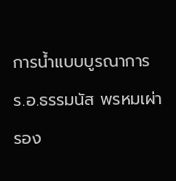การน้ำแบบบูรณาการ
ร.อ.ธรรมนัส พรหมเผ่า รอง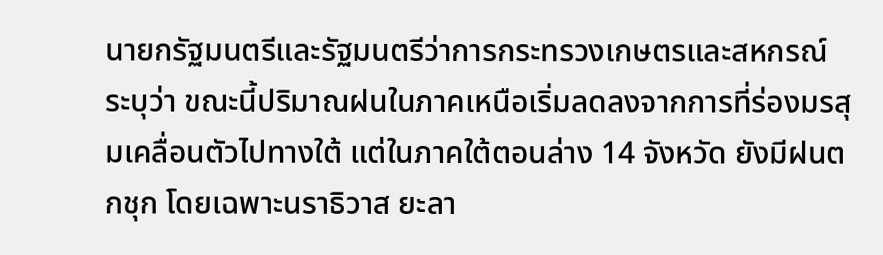นายกรัฐมนตรีและรัฐมนตรีว่าการกระทรวงเกษตรและสหกรณ์ ระบุว่า ขณะนี้ปริมาณฝนในภาคเหนือเริ่มลดลงจากการที่ร่องมรสุมเคลื่อนตัวไปทางใต้ แต่ในภาคใต้ตอนล่าง 14 จังหวัด ยังมีฝนตกชุก โดยเฉพาะนราธิวาส ยะลา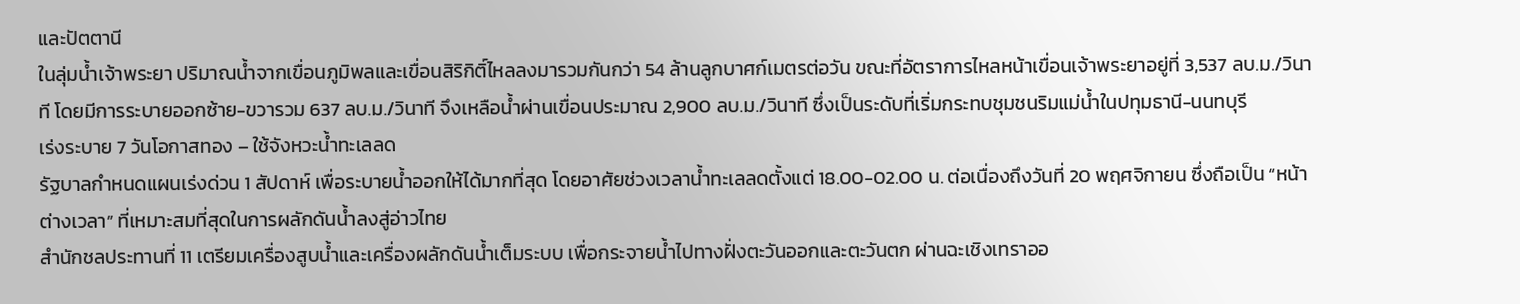และปัตตานี
ในลุ่มน้ำเจ้าพระยา ปริมาณน้ำจากเขื่อนภูมิพลและเขื่อนสิริกิติ์ไหลลงมารวมกันกว่า 54 ล้านลูกบาศก์เมตรต่อวัน ขณะที่อัตราการไหลหน้าเขื่อนเจ้าพระยาอยู่ที่ 3,537 ลบ.ม./วินาที โดยมีการระบายออกซ้าย-ขวารวม 637 ลบ.ม./วินาที จึงเหลือน้ำผ่านเขื่อนประมาณ 2,900 ลบ.ม./วินาที ซึ่งเป็นระดับที่เริ่มกระทบชุมชนริมแม่น้ำในปทุมธานี-นนทบุรี
เร่งระบาย 7 วันโอกาสทอง – ใช้จังหวะน้ำทะเลลด
รัฐบาลกำหนดแผนเร่งด่วน 1 สัปดาห์ เพื่อระบายน้ำออกให้ได้มากที่สุด โดยอาศัยช่วงเวลาน้ำทะเลลดตั้งแต่ 18.00-02.00 น. ต่อเนื่องถึงวันที่ 20 พฤศจิกายน ซึ่งถือเป็น “หน้าต่างเวลา” ที่เหมาะสมที่สุดในการผลักดันน้ำลงสู่อ่าวไทย
สำนักชลประทานที่ 11 เตรียมเครื่องสูบน้ำและเครื่องผลักดันน้ำเต็มระบบ เพื่อกระจายน้ำไปทางฝั่งตะวันออกและตะวันตก ผ่านฉะเชิงเทราออ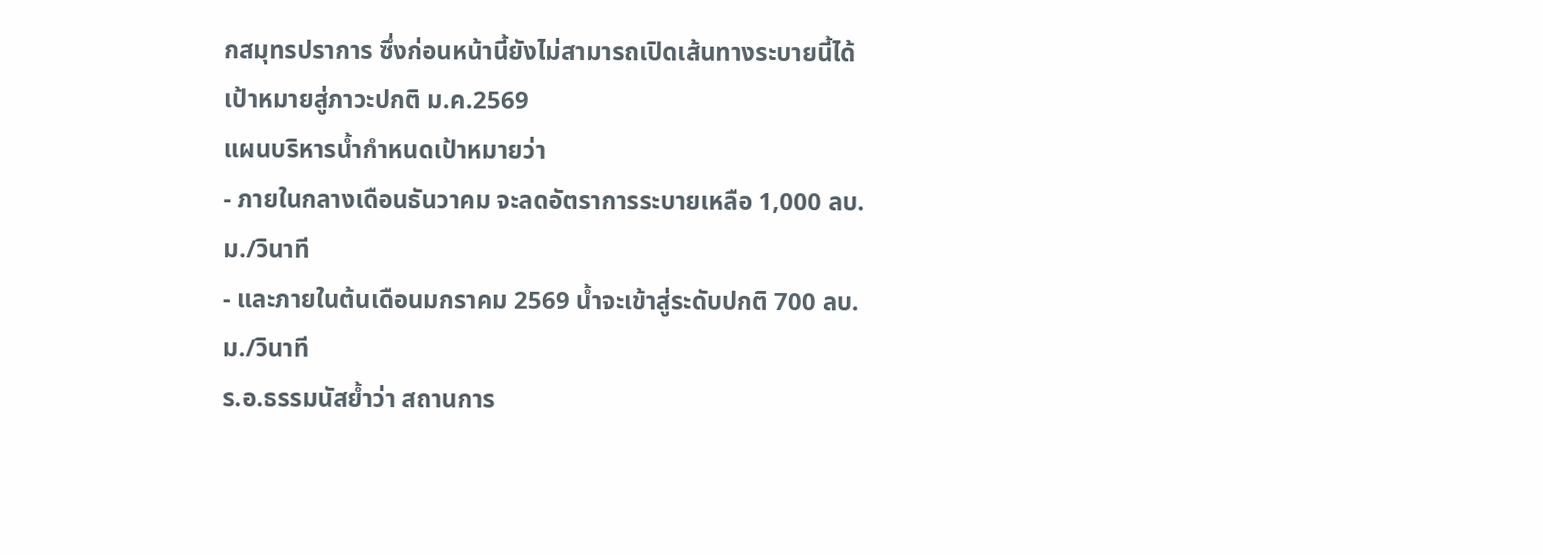กสมุทรปราการ ซึ่งก่อนหน้านี้ยังไม่สามารถเปิดเส้นทางระบายนี้ได้
เป้าหมายสู่ภาวะปกติ ม.ค.2569
แผนบริหารน้ำกำหนดเป้าหมายว่า
- ภายในกลางเดือนธันวาคม จะลดอัตราการระบายเหลือ 1,000 ลบ.ม./วินาที
- และภายในต้นเดือนมกราคม 2569 น้ำจะเข้าสู่ระดับปกติ 700 ลบ.ม./วินาที
ร.อ.ธรรมนัสย้ำว่า สถานการ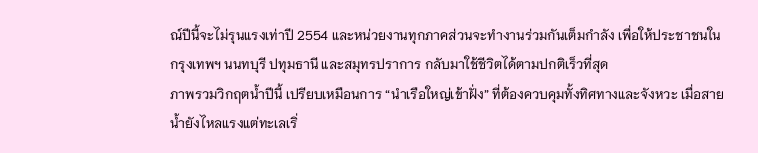ณ์ปีนี้จะไม่รุนแรงเท่าปี 2554 และหน่วยงานทุกภาคส่วนจะทำงานร่วมกันเต็มกำลัง เพื่อให้ประชาชนในกรุงเทพฯ นนทบุรี ปทุมธานี และสมุทรปราการ กลับมาใช้ชีวิตได้ตามปกติเร็วที่สุด
ภาพรวมวิกฤตน้ำปีนี้ เปรียบเหมือนการ “นำเรือใหญ่เข้าฝั่ง” ที่ต้องควบคุมทั้งทิศทางและจังหวะ เมื่อสายน้ำยังไหลแรงแต่ทะเลเริ่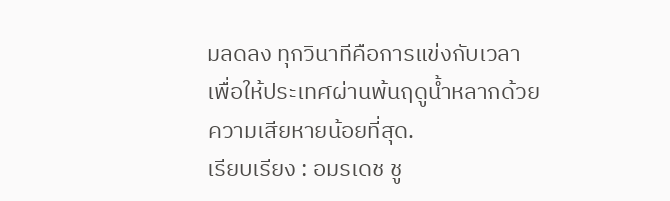มลดลง ทุกวินาทีคือการแข่งกับเวลา เพื่อให้ประเทศผ่านพ้นฤดูน้ำหลากด้วยความเสียหายน้อยที่สุด.
เรียบเรียง : อมรเดช ชู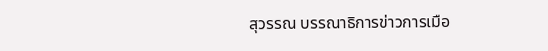สุวรรณ บรรณาธิการข่าวการเมือ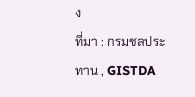ง
ที่มา : กรมชลประทาน , GISTDA